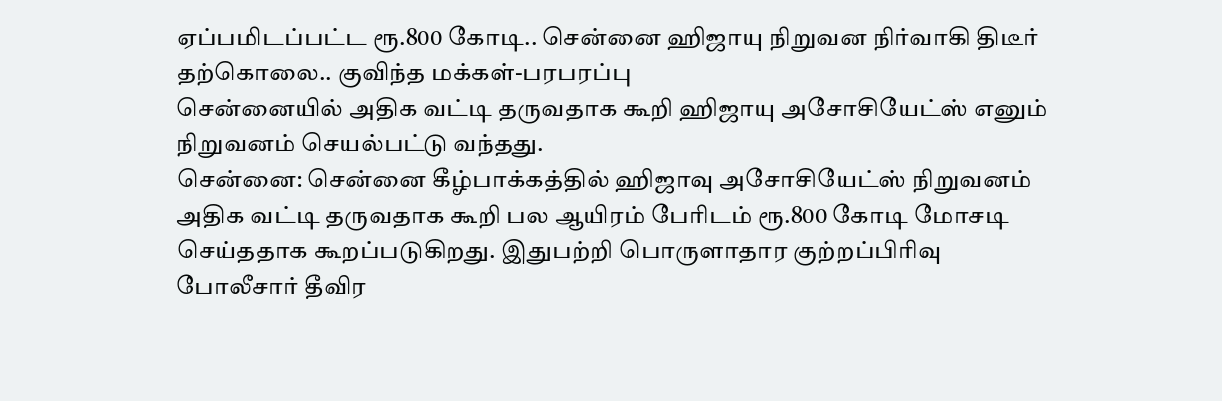ஏப்பமிடப்பட்ட ரூ.800 கோடி.. சென்னை ஹிஜாயு நிறுவன நிர்வாகி திடீர் தற்கொலை.. குவிந்த மக்கள்-பரபரப்பு
சென்னையில் அதிக வட்டி தருவதாக கூறி ஹிஜாயு அசோசியேட்ஸ் எனும் நிறுவனம் செயல்பட்டு வந்தது.
சென்னை: சென்னை கீழ்பாக்கத்தில் ஹிஜாவு அசோசியேட்ஸ் நிறுவனம் அதிக வட்டி தருவதாக கூறி பல ஆயிரம் பேரிடம் ரூ.800 கோடி மோசடி செய்ததாக கூறப்படுகிறது. இதுபற்றி பொருளாதார குற்றப்பிரிவு போலீசார் தீவிர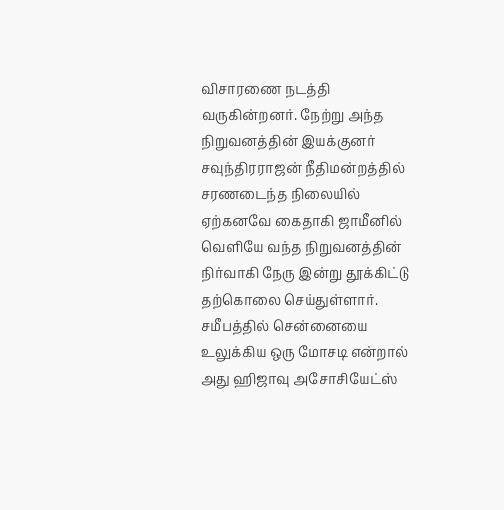விசாரணை நடத்தி வருகின்றனர். நேற்று அந்த நிறுவனத்தின் இயக்குனர் சவுந்திரராஜன் நீதிமன்றத்தில் சரணடைந்த நிலையில் ஏற்கனவே கைதாகி ஜாமீனில் வெளியே வந்த நிறுவனத்தின் நிர்வாகி நேரு இன்று தூக்கிட்டு தற்கொலை செய்துள்ளார்.
சமீபத்தில் சென்னையை உலுக்கிய ஒரு மோசடி என்றால் அது ஹிஜாவு அசோசியேட்ஸ்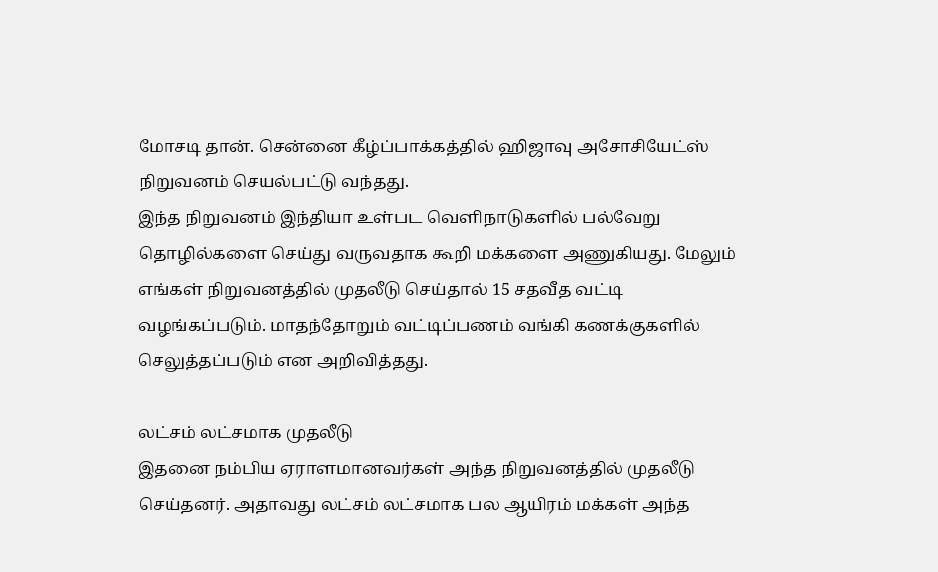மோசடி தான். சென்னை கீழ்ப்பாக்கத்தில் ஹிஜாவு அசோசியேட்ஸ் நிறுவனம் செயல்பட்டு வந்தது.
இந்த நிறுவனம் இந்தியா உள்பட வெளிநாடுகளில் பல்வேறு தொழில்களை செய்து வருவதாக கூறி மக்களை அணுகியது. மேலும் எங்கள் நிறுவனத்தில் முதலீடு செய்தால் 15 சதவீத வட்டி வழங்கப்படும். மாதந்தோறும் வட்டிப்பணம் வங்கி கணக்குகளில் செலுத்தப்படும் என அறிவித்தது.

லட்சம் லட்சமாக முதலீடு
இதனை நம்பிய ஏராளமானவர்கள் அந்த நிறுவனத்தில் முதலீடு செய்தனர். அதாவது லட்சம் லட்சமாக பல ஆயிரம் மக்கள் அந்த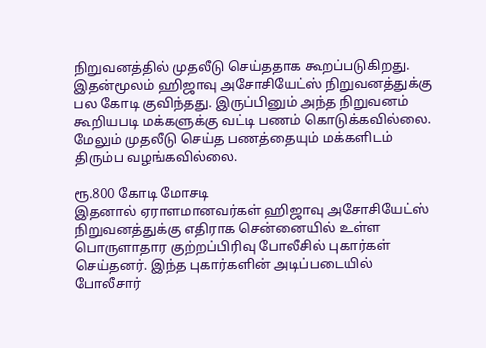நிறுவனத்தில் முதலீடு செய்ததாக கூறப்படுகிறது. இதன்மூலம் ஹிஜாவு அசோசியேட்ஸ் நிறுவனத்துக்கு பல கோடி குவிந்தது. இருப்பினும் அந்த நிறுவனம் கூறியபடி மக்களுக்கு வட்டி பணம் கொடுக்கவில்லை. மேலும் முதலீடு செய்த பணத்தையும் மக்களிடம் திரும்ப வழங்கவில்லை.

ரூ.800 கோடி மோசடி
இதனால் ஏராளமானவர்கள் ஹிஜாவு அசோசியேட்ஸ் நிறுவனத்துக்கு எதிராக சென்னையில் உள்ள பொருளாதார குற்றப்பிரிவு போலீசில் புகார்கள் செய்தனர். இந்த புகார்களின் அடிப்படையில் போலீசார்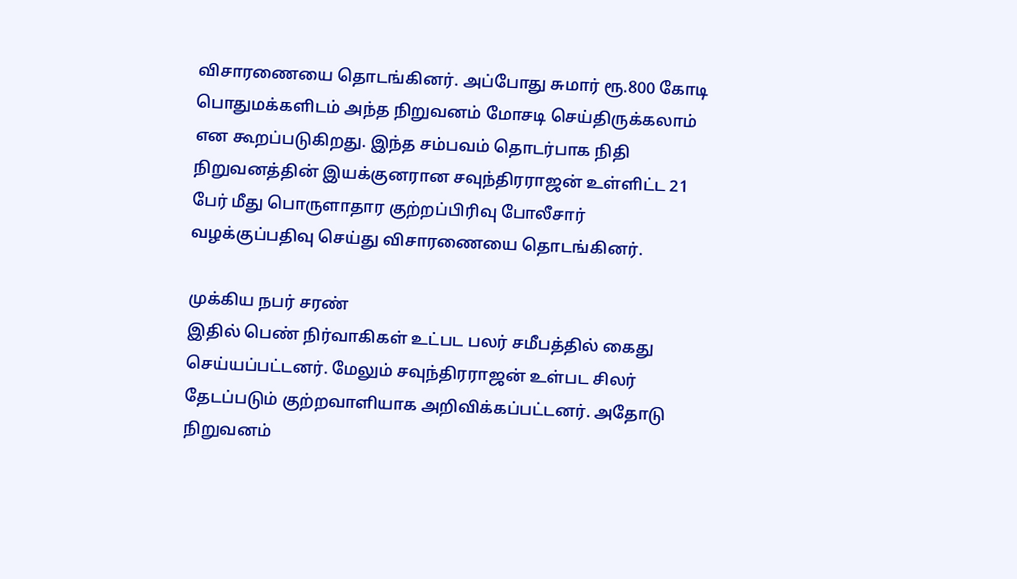விசாரணையை தொடங்கினர். அப்போது சுமார் ரூ.800 கோடி பொதுமக்களிடம் அந்த நிறுவனம் மோசடி செய்திருக்கலாம் என கூறப்படுகிறது. இந்த சம்பவம் தொடர்பாக நிதி நிறுவனத்தின் இயக்குனரான சவுந்திரராஜன் உள்ளிட்ட 21 பேர் மீது பொருளாதார குற்றப்பிரிவு போலீசார் வழக்குப்பதிவு செய்து விசாரணையை தொடங்கினர்.

முக்கிய நபர் சரண்
இதில் பெண் நிர்வாகிகள் உட்பட பலர் சமீபத்தில் கைது செய்யப்பட்டனர். மேலும் சவுந்திரராஜன் உள்பட சிலர் தேடப்படும் குற்றவாளியாக அறிவிக்கப்பட்டனர். அதோடு நிறுவனம்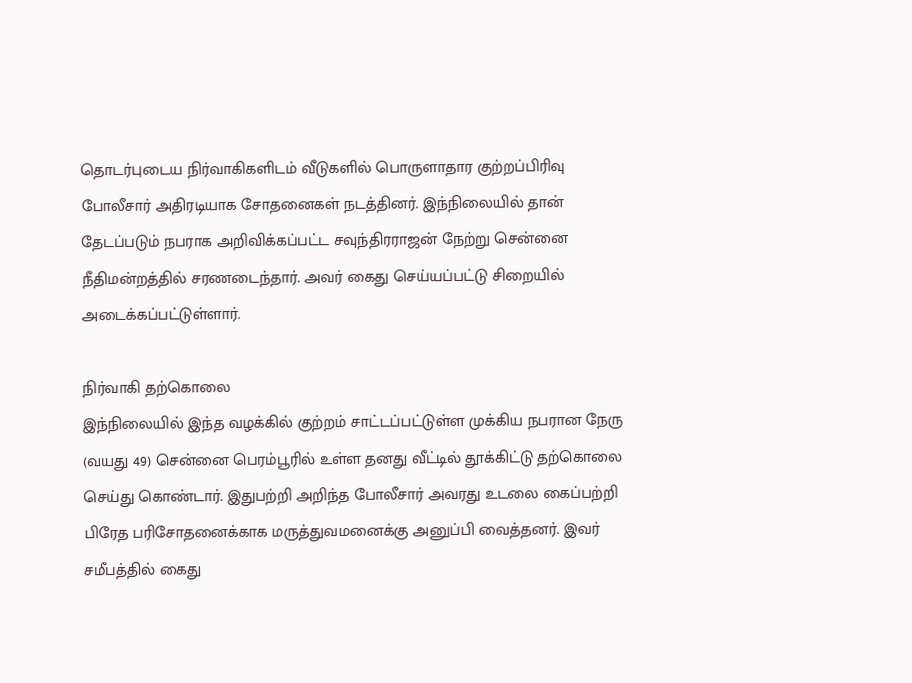தொடர்புடைய நிர்வாகிகளிடம் வீடுகளில் பொருளாதார குற்றப்பிரிவு போலீசார் அதிரடியாக சோதனைகள் நடத்தினர். இந்நிலையில் தான் தேடப்படும் நபராக அறிவிக்கப்பட்ட சவுந்திரராஜன் நேற்று சென்னை நீதிமன்றத்தில் சரணடைந்தார். அவர் கைது செய்யப்பட்டு சிறையில் அடைக்கப்பட்டுள்ளார்.

நிர்வாகி தற்கொலை
இந்நிலையில் இந்த வழக்கில் குற்றம் சாட்டப்பட்டுள்ள முக்கிய நபரான நேரு (வயது 49) சென்னை பெரம்பூரில் உள்ள தனது வீட்டில் தூக்கிட்டு தற்கொலை செய்து கொண்டார். இதுபற்றி அறிந்த போலீசார் அவரது உடலை கைப்பற்றி பிரேத பரிசோதனைக்காக மருத்துவமனைக்கு அனுப்பி வைத்தனர். இவர் சமீபத்தில் கைது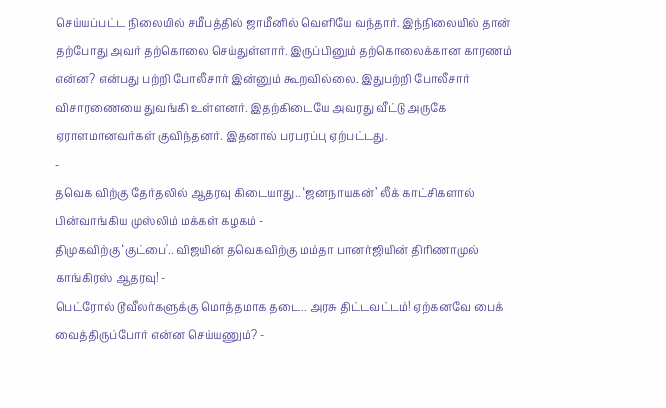செய்யப்பட்ட நிலையில் சமீபத்தில் ஜாமீனில் வெளியே வந்தார். இந்நிலையில் தான் தற்போது அவர் தற்கொலை செய்துள்ளார். இருப்பினும் தற்கொலைக்கான காரணம் என்ன? என்பது பற்றி போலீசார் இன்னும் கூறவில்லை. இதுபற்றி போலீசார் விசாரணையை துவங்கி உள்ளனர். இதற்கிடையே அவரது வீட்டு அருகே ஏராளமானவர்கள் குவிந்தனர். இதனால் பரபரப்பு ஏற்பட்டது.
-
தவெக விற்கு தேர்தலில் ஆதரவு கிடையாது.. ‘ஜனநாயகன்’ லீக் காட்சிகளால் பின்வாங்கிய முஸ்லிம் மக்கள் கழகம் -
திமுகவிற்கு ‘குட்பை'.. விஜயின் தவெகவிற்கு மம்தா பானர்ஜியின் திரிணாமுல் காங்கிரஸ் ஆதரவு! -
பெட்ரோல் டூவீலர்களுக்கு மொத்தமாக தடை.. அரசு திட்டவட்டம்! ஏற்கனவே பைக் வைத்திருப்போர் என்ன செய்யணும்? -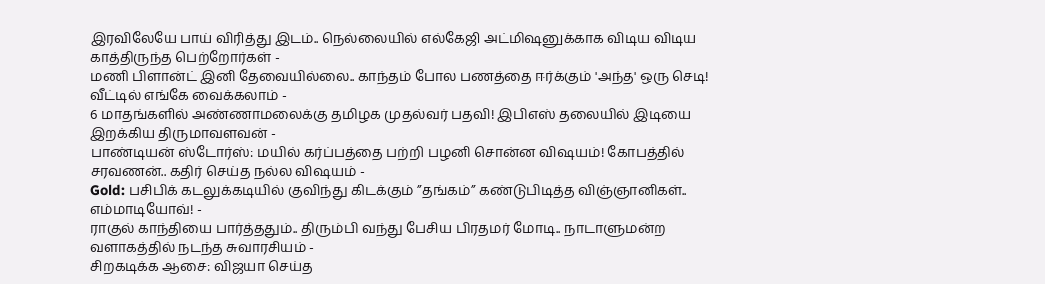இரவிலேயே பாய் விரித்து இடம்.. நெல்லையில் எல்கேஜி அட்மிஷனுக்காக விடிய விடிய காத்திருந்த பெற்றோர்கள் -
மணி பிளான்ட் இனி தேவையில்லை.. காந்தம் போல பணத்தை ஈர்க்கும் 'அந்த' ஒரு செடி! வீட்டில் எங்கே வைக்கலாம் -
6 மாதங்களில் அண்ணாமலைக்கு தமிழக முதல்வர் பதவி! இபிஎஸ் தலையில் இடியை இறக்கிய திருமாவளவன் -
பாண்டியன் ஸ்டோர்ஸ்: மயில் கர்ப்பத்தை பற்றி பழனி சொன்ன விஷயம்! கோபத்தில் சரவணன்.. கதிர் செய்த நல்ல விஷயம் -
Gold: பசிபிக் கடலுக்கடியில் குவிந்து கிடக்கும் ”தங்கம்” கண்டுபிடித்த விஞ்ஞானிகள்.. எம்மாடியோவ்! -
ராகுல் காந்தியை பார்த்ததும்.. திரும்பி வந்து பேசிய பிரதமர் மோடி.. நாடாளுமன்ற வளாகத்தில் நடந்த சுவாரசியம் -
சிறகடிக்க ஆசை: விஜயா செய்த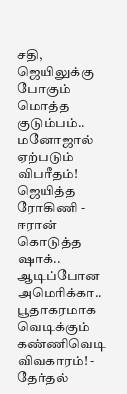சதி, ஜெயிலுக்கு போகும் மொத்த குடும்பம்.. மனோஜால் ஏற்படும் விபரீதம்! ஜெயித்த ரோகிணி -
ஈரான் கொடுத்த ஷாக்.. ஆடிப்போன அமெரிக்கா.. பூதாகரமாக வெடிக்கும் கண்ணிவெடி விவகாரம்! -
தேர்தல்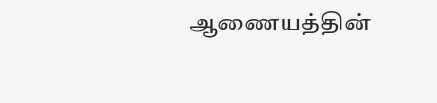ஆணையத்தின்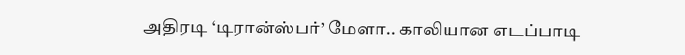அதிரடி ‘டிரான்ஸ்பர்’ மேளா.. காலியான எடப்பாடி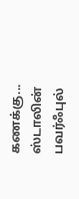கணக்கு... ஸ்டாலின் பவர்ஃபுல்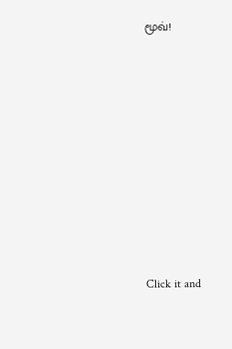மூவ்!












Click it and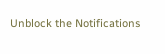Unblock the Notifications